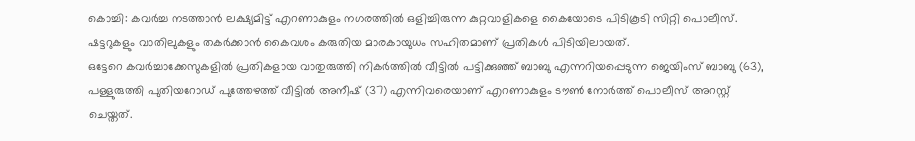കൊച്ചി: കവർച്ച നടത്താൻ ലക്ഷ്യമിട്ട് എറണാകുളം നഗരത്തിൽ ഒളിച്ചിരുന്ന കുറ്റവാളികളെ കൈയോടെ പിടികൂടി സിറ്റി പൊലീസ്. ഷട്ടറുകളും വാതിലുകളും തകർക്കാൻ കൈവശം കരുതിയ മാരകായുധം സഹിതമാണ് പ്രതികൾ പിടിയിലായത്.
ഒട്ടേറെ കവർച്ചാക്കേസുകളിൽ പ്രതികളായ വാതുരുത്തി നികർത്തിൽ വീട്ടിൽ പട്ടിക്കുഞ്ഞ് ബാബു എന്നറിയപ്പെടുന്ന ജെയിംസ് ബാബു (63), പള്ളുരുത്തി പുതിയറോഡ് പുത്തേഴത്ത് വീട്ടിൽ അനീഷ് (37) എന്നിവരെയാണ് എറണാകുളം ടൗൺ നോർത്ത് പൊലീസ് അറസ്റ്റ് ചെയ്തത്.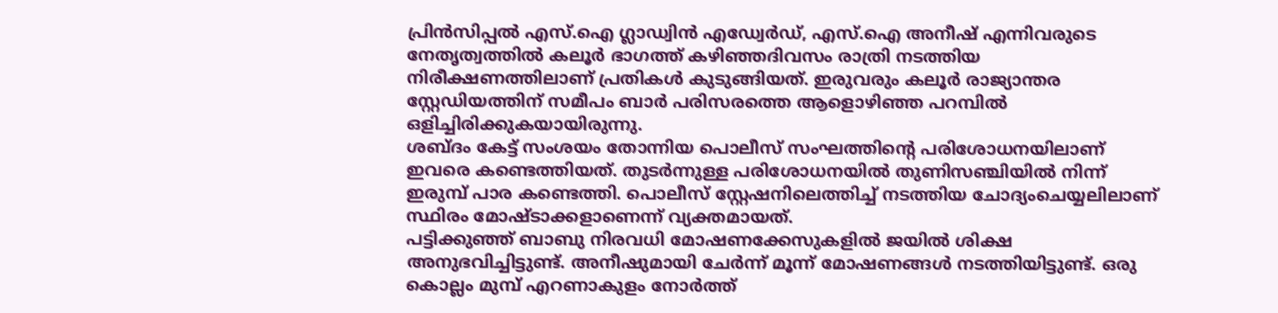പ്രിൻസിപ്പൽ എസ്.ഐ ഗ്ലാഡ്വിൻ എഡ്വേർഡ്, എസ്.ഐ അനീഷ് എന്നിവരുടെ നേതൃത്വത്തിൽ കലൂർ ഭാഗത്ത് കഴിഞ്ഞദിവസം രാത്രി നടത്തിയ നിരീക്ഷണത്തിലാണ് പ്രതികൾ കുടുങ്ങിയത്. ഇരുവരും കലൂർ രാജ്യാന്തര സ്റ്റേഡിയത്തിന് സമീപം ബാർ പരിസരത്തെ ആളൊഴിഞ്ഞ പറമ്പിൽ ഒളിച്ചിരിക്കുകയായിരുന്നു.
ശബ്ദം കേട്ട് സംശയം തോന്നിയ പൊലീസ് സംഘത്തിന്റെ പരിശോധനയിലാണ് ഇവരെ കണ്ടെത്തിയത്. തുടർന്നുള്ള പരിശോധനയിൽ തുണിസഞ്ചിയിൽ നിന്ന് ഇരുമ്പ് പാര കണ്ടെത്തി. പൊലീസ് സ്റ്റേഷനിലെത്തിച്ച് നടത്തിയ ചോദ്യംചെയ്യലിലാണ് സ്ഥിരം മോഷ്ടാക്കളാണെന്ന് വ്യക്തമായത്.
പട്ടിക്കുഞ്ഞ് ബാബു നിരവധി മോഷണക്കേസുകളിൽ ജയിൽ ശിക്ഷ അനുഭവിച്ചിട്ടുണ്ട്. അനീഷുമായി ചേർന്ന് മൂന്ന് മോഷണങ്ങൾ നടത്തിയിട്ടുണ്ട്. ഒരു കൊല്ലം മുമ്പ് എറണാകുളം നോർത്ത്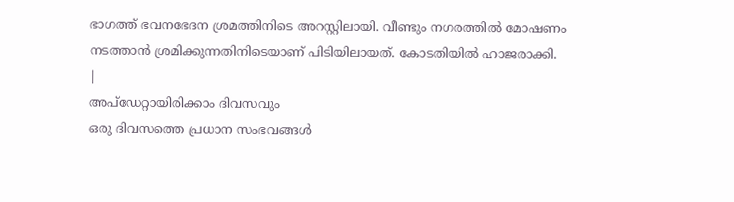ഭാഗത്ത് ഭവനഭേദന ശ്രമത്തിനിടെ അറസ്റ്റിലായി. വീണ്ടും നഗരത്തിൽ മോഷണം നടത്താൻ ശ്രമിക്കുന്നതിനിടെയാണ് പിടിയിലായത്. കോടതിയിൽ ഹാജരാക്കി.
|
അപ്ഡേറ്റായിരിക്കാം ദിവസവും
ഒരു ദിവസത്തെ പ്രധാന സംഭവങ്ങൾ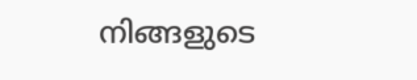നിങ്ങളുടെ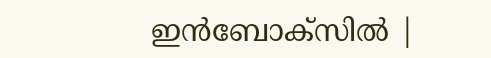ഇൻബോക്സിൽ |